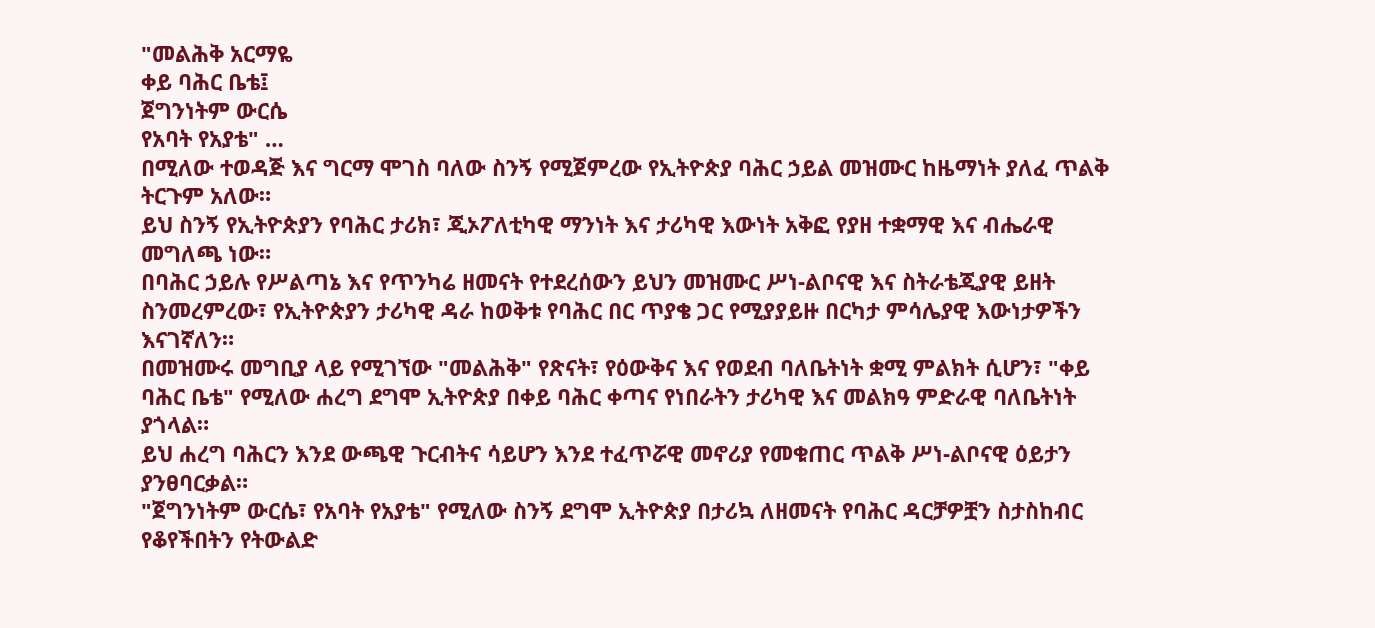"መልሕቅ አርማዬ
ቀይ ባሕር ቤቴ፤
ጀግንነትም ውርሴ
የአባት የአያቴ" …
በሚለው ተወዳጅ እና ግርማ ሞገስ ባለው ስንኝ የሚጀምረው የኢትዮጵያ ባሕር ኃይል መዝሙር ከዜማነት ያለፈ ጥልቅ ትርጉም አለው።
ይህ ስንኝ የኢትዮጵያን የባሕር ታሪክ፣ ጂኦፖለቲካዊ ማንነት እና ታሪካዊ እውነት አቅፎ የያዘ ተቋማዊ እና ብሔራዊ መግለጫ ነው።
በባሕር ኃይሉ የሥልጣኔ እና የጥንካሬ ዘመናት የተደረሰውን ይህን መዝሙር ሥነ-ልቦናዊ እና ስትራቴጂያዊ ይዘት ስንመረምረው፣ የኢትዮጵያን ታሪካዊ ዳራ ከወቅቱ የባሕር በር ጥያቄ ጋር የሚያያይዙ በርካታ ምሳሌያዊ እውነታዎችን እናገኛለን።
በመዝሙሩ መግቢያ ላይ የሚገኘው "መልሕቅ" የጽናት፣ የዕውቅና እና የወደብ ባለቤትነት ቋሚ ምልክት ሲሆን፣ "ቀይ ባሕር ቤቴ" የሚለው ሐረግ ደግሞ ኢትዮጵያ በቀይ ባሕር ቀጣና የነበራትን ታሪካዊ እና መልክዓ ምድራዊ ባለቤትነት ያጎላል።
ይህ ሐረግ ባሕርን እንደ ውጫዊ ጉርብትና ሳይሆን እንደ ተፈጥሯዊ መኖሪያ የመቁጠር ጥልቅ ሥነ-ልቦናዊ ዕይታን ያንፀባርቃል።
"ጀግንነትም ውርሴ፣ የአባት የአያቴ" የሚለው ስንኝ ደግሞ ኢትዮጵያ በታሪኳ ለዘመናት የባሕር ዳርቻዎቿን ስታስከብር የቆየችበትን የትውልድ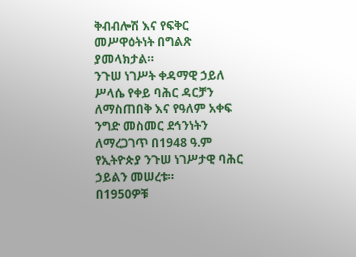ቅብብሎሽ እና የፍቅር መሥዋዕትነት በግልጽ ያመላክታል።
ንጉሠ ነገሥት ቀዳማዊ ኃይለ ሥላሴ የቀይ ባሕር ዳርቻን ለማስጠበቅ እና የዓለም አቀፍ ንግድ መስመር ደኅንነትን ለማረጋገጥ በ1948 ዓ.ም የኢትዮጵያ ንጉሠ ነገሥታዊ ባሕር ኃይልን መሠረቱ።
በ1950ዎቹ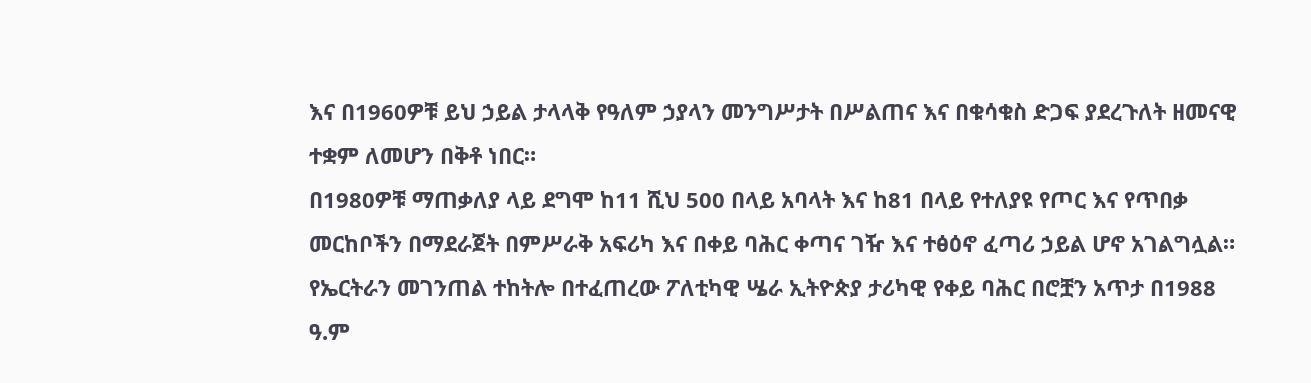እና በ1960ዎቹ ይህ ኃይል ታላላቅ የዓለም ኃያላን መንግሥታት በሥልጠና እና በቁሳቁስ ድጋፍ ያደረጉለት ዘመናዊ ተቋም ለመሆን በቅቶ ነበር።
በ1980ዎቹ ማጠቃለያ ላይ ደግሞ ከ11 ሺህ 500 በላይ አባላት እና ከ81 በላይ የተለያዩ የጦር እና የጥበቃ መርከቦችን በማደራጀት በምሥራቅ አፍሪካ እና በቀይ ባሕር ቀጣና ገዥ እና ተፅዕኖ ፈጣሪ ኃይል ሆኖ አገልግሏል።
የኤርትራን መገንጠል ተከትሎ በተፈጠረው ፖለቲካዊ ሤራ ኢትዮጵያ ታሪካዊ የቀይ ባሕር በሮቿን አጥታ በ1988 ዓ.ም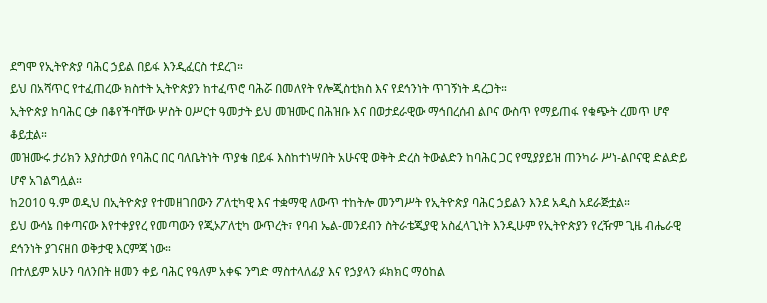ደግሞ የኢትዮጵያ ባሕር ኃይል በይፋ እንዲፈርስ ተደረገ።
ይህ በአሻጥር የተፈጠረው ክስተት ኢትዮጵያን ከተፈጥሮ ባሕሯ በመለየት የሎጂስቲክስ እና የደኅንነት ጥገኝነት ዳረጋት።
ኢትዮጵያ ከባሕር ርቃ በቆየችባቸው ሦስት ዐሥርተ ዓመታት ይህ መዝሙር በሕዝቡ እና በወታደራዊው ማኅበረሰብ ልቦና ውስጥ የማይጠፋ የቁጭት ረመጥ ሆኖ ቆይቷል።
መዝሙሩ ታሪክን እያስታወሰ የባሕር በር ባለቤትነት ጥያቄ በይፋ እስከተነሣበት አሁናዊ ወቅት ድረስ ትውልድን ከባሕር ጋር የሚያያይዝ ጠንካራ ሥነ-ልቦናዊ ድልድይ ሆኖ አገልግሏል።
ከ2010 ዓ.ም ወዲህ በኢትዮጵያ የተመዘገበውን ፖለቲካዊ እና ተቋማዊ ለውጥ ተከትሎ መንግሥት የኢትዮጵያ ባሕር ኃይልን እንደ አዲስ አደራጅቷል።
ይህ ውሳኔ በቀጣናው እየተቀያየረ የመጣውን የጂኦፖለቲካ ውጥረት፣ የባብ ኤል-መንደብን ስትራቴጂያዊ አስፈላጊነት እንዲሁም የኢትዮጵያን የረዥም ጊዜ ብሔራዊ ደኅንነት ያገናዘበ ወቅታዊ እርምጃ ነው።
በተለይም አሁን ባለንበት ዘመን ቀይ ባሕር የዓለም አቀፍ ንግድ ማስተላለፊያ እና የኃያላን ፉክክር ማዕከል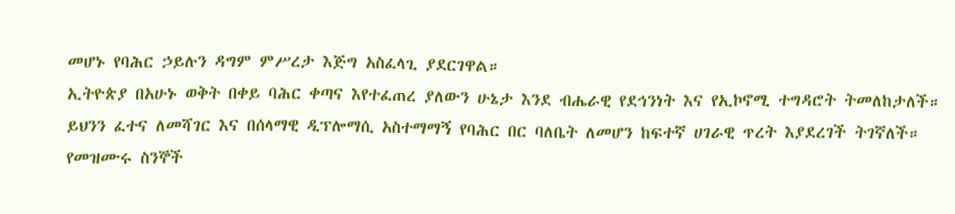መሆኑ የባሕር ኃይሉን ዳግም ምሥረታ እጅግ አስፈላጊ ያደርገዋል።
ኢትዮጵያ በአሁኑ ወቅት በቀይ ባሕር ቀጣና እየተፈጠረ ያለውን ሁኔታ እንደ ብሔራዊ የደኅንነት እና የኢኮኖሚ ተግዳሮት ትመለከታለች።
ይህንን ፈተና ለመሻገር እና በሰላማዊ ዲፕሎማሲ አስተማማኝ የባሕር በር ባለቤት ለመሆን ከፍተኛ ሀገራዊ ጥረት እያደረገች ትገኛለች።
የመዝሙሩ ስንኞች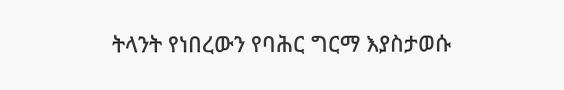ትላንት የነበረውን የባሕር ግርማ እያስታወሱ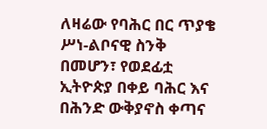ለዛሬው የባሕር በር ጥያቄ ሥነ-ልቦናዊ ስንቅ በመሆን፣ የወደፊቷ ኢትዮጵያ በቀይ ባሕር እና በሕንድ ውቅያኖስ ቀጣና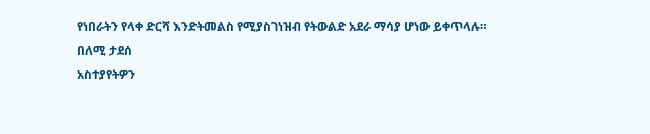የነበራትን የላቀ ድርሻ እንድትመልስ የሚያስገነዝብ የትውልድ አደራ ማሳያ ሆነው ይቀጥላሉ።
በለሚ ታደሰ
አስተያየትዎን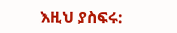እዚህ ያስፍሩ: